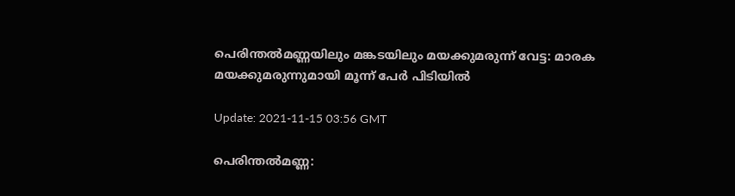പെരിന്തല്‍മണ്ണയിലും മങ്കടയിലും മയക്കുമരുന്ന് വേട്ട: മാരക മയക്കുമരുന്നുമായി മൂന്ന് പേര്‍ പിടിയില്‍

Update: 2021-11-15 03:56 GMT

പെരിന്തല്‍മണ്ണ: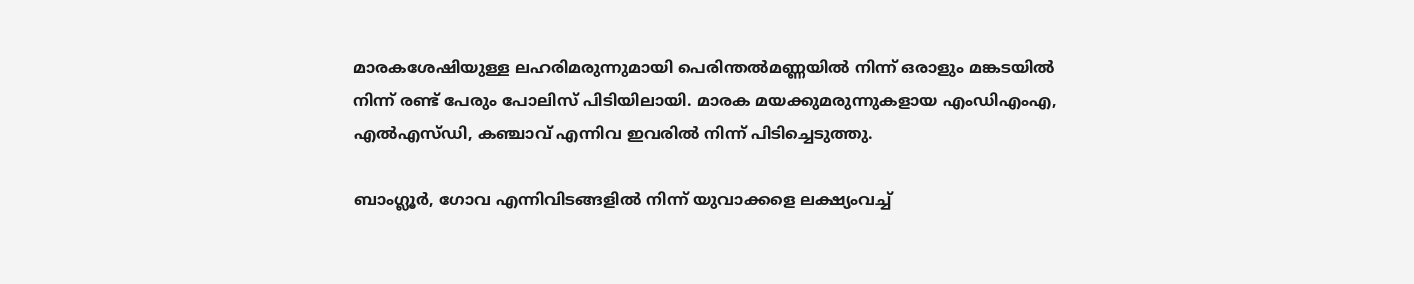മാരകശേഷിയുള്ള ലഹരിമരുന്നുമായി പെരിന്തല്‍മണ്ണയില്‍ നിന്ന് ഒരാളും മങ്കടയില്‍ നിന്ന് രണ്ട് പേരും പോലിസ് പിടിയിലായി. മാരക മയക്കുമരുന്നുകളായ എംഡിഎംഎ, എല്‍എസ്ഡി, കഞ്ചാവ് എന്നിവ ഇവരില്‍ നിന്ന് പിടിച്ചെടുത്തു.

ബാംഗ്ലൂര്‍, ഗോവ എന്നിവിടങ്ങളില്‍ നിന്ന് യുവാക്കളെ ലക്ഷ്യംവച്ച്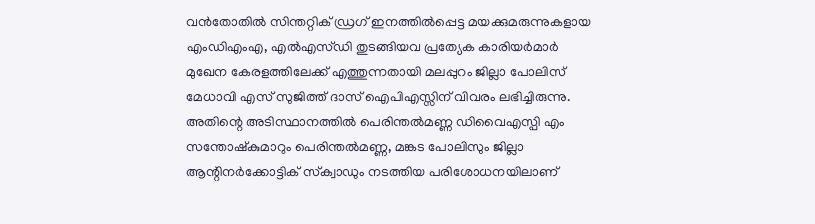വന്‍തോതില്‍ സിന്തറ്റിക് ഡ്രഗ് ഇനത്തില്‍പ്പെട്ട മയക്കുമരുന്നുകളായ എംഡിഎംഎ, എല്‍എസ്ഡി തുടങ്ങിയവ പ്രത്യേക കാരിയര്‍മാര്‍ മുഖേന കേരളത്തിലേക്ക് എത്തുന്നതായി മലപ്പുറം ജില്ലാ പോലിസ് മേധാവി എസ് സുജിത്ത് ദാസ് ഐപിഎസ്സിന് വിവരം ലഭിച്ചിരുന്നു. അതിന്റെ അടിസ്ഥാനത്തില്‍ പെരിന്തല്‍മണ്ണ ഡിവൈഎസ്പി എം സന്തോഷ്‌കുമാറും പെരിന്തല്‍മണ്ണ, മങ്കട പോലിസും ജില്ലാ ആന്റിനര്‍ക്കോട്ടിക് സ്‌ക്വാഡും നടത്തിയ പരിശോധനയിലാണ്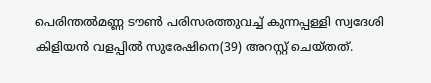പെരിന്തല്‍മണ്ണ ടൗണ്‍ പരിസരത്തുവച്ച് കുന്നപ്പള്ളി സ്വദേശി കിളിയന്‍ വളപ്പില്‍ സുരേഷിനെ(39) അറസ്റ്റ് ചെയ്തത്.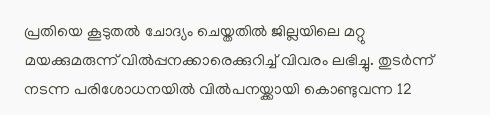പ്രതിയെ കൂടുതല്‍ ചോദ്യം ചെയ്തതില്‍ ജില്ലയിലെ മറ്റു മയക്കുമരുന്ന് വില്‍പ്പനക്കാരെക്കുറിച്ച് വിവരം ലഭിച്ചു. തുടര്‍ന്ന് നടന്ന പരിശോധനയില്‍ വില്‍പനയ്ക്കായി കൊണ്ടുവന്ന 12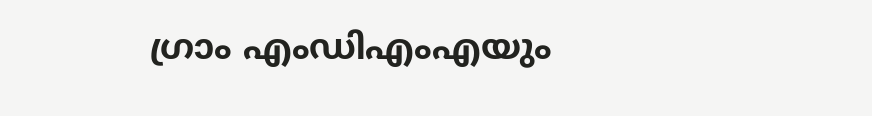ഗ്രാം എംഡിഎംഎയും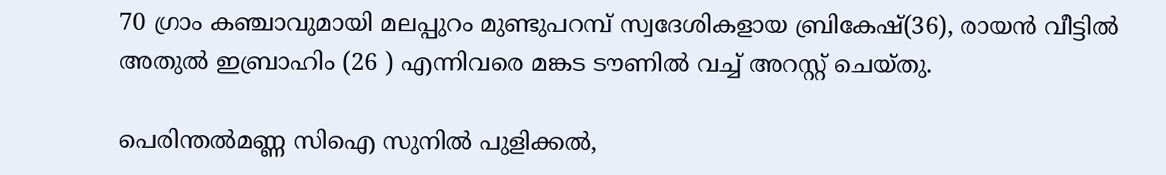70 ഗ്രാം കഞ്ചാവുമായി മലപ്പുറം മുണ്ടുപറമ്പ് സ്വദേശികളായ ബ്രികേഷ്(36), രായന്‍ വീട്ടില്‍ അതുല്‍ ഇബ്രാഹിം (26 ) എന്നിവരെ മങ്കട ടൗണില്‍ വച്ച് അറസ്റ്റ് ചെയ്തു.

പെരിന്തല്‍മണ്ണ സിഐ സുനില്‍ പുളിക്കല്‍,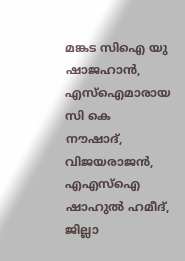മങ്കട സിഐ യു ഷാജഹാന്‍, എസ്‌ഐമാരായ സി കെ നൗഷാദ്, വിജയരാജന്‍, എഎസ്‌ഐ ഷാഹുല്‍ ഹമീദ്, ജില്ലാ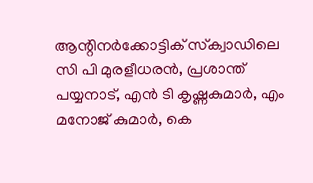ആന്റിനര്‍ക്കോട്ടിക് സ്‌ക്വാഡിലെ സി പി മുരളീധരന്‍, പ്രശാന്ത് പയ്യനാട്, എന്‍ ടി കൃഷ്ണകുമാര്‍, എം മനോജ് കുമാര്‍, കെ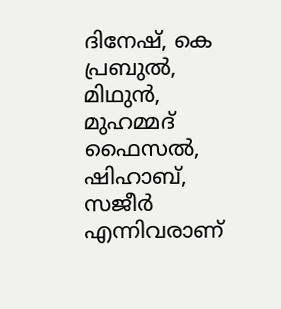ദിനേഷ്, കെ പ്രബുല്‍, മിഥുന്‍, മുഹമ്മദ് ഫൈസല്‍, ഷിഹാബ്, സജീര്‍ എന്നിവരാണ്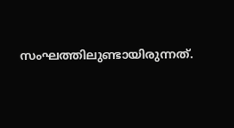സംഘത്തിലുണ്ടായിരുന്നത്.